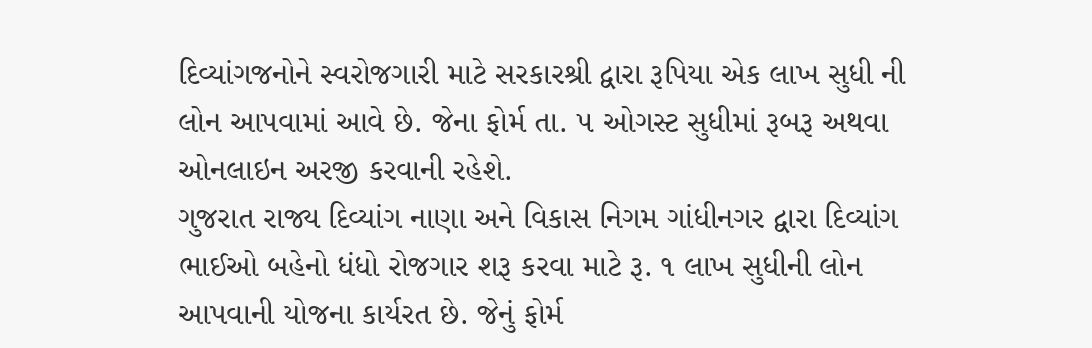દિવ્યાંગજનોને સ્વરોજગારી માટે સરકારશ્રી દ્વારા રૂપિયા એક લાખ સુધી ની લોન આપવામાં આવે છે. જેના ફોર્મ તા. ૫ ઓગસ્ટ સુધીમાં રૂબરૂ અથવા ઓનલાઇન અરજી કરવાની રહેશે.
ગુજરાત રાજ્ય દિવ્યાંગ નાણા અને વિકાસ નિગમ ગાંધીનગર દ્વારા દિવ્યાંગ ભાઈઓ બહેનો ધંધો રોજગાર શરૂ કરવા માટે રૂ. ૧ લાખ સુધીની લોન આપવાની યોજના કાર્યરત છે. જેનું ફોર્મ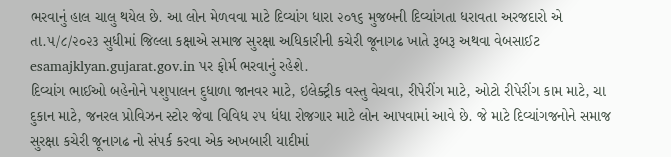ભરવાનું હાલ ચાલુ થયેલ છે. આ લોન મેળવવા માટે દિવ્યાંગ ધારા ૨૦૧૬ મુજબની દિવ્યાંગતા ધરાવતા અરજદારો એ તા.૫/૮/૨૦૨૩ સુધીમાં જિલ્લા કક્ષાએ સમાજ સુરક્ષા અધિકારીની કચેરી જૂનાગઢ ખાતે રૂબરૂ અથવા વેબસાઈટ esamajklyan.gujarat.gov.in પર ફોર્મ ભરવાનું રહેશે.
દિવ્યાંગ ભાઈઓ બહેનોને પશુપાલન દુધાળા જાનવર માટે, ઇલેક્ટ્રીક વસ્તુ વેચવા, રીપેરીંગ માટે, ઓટો રીપેરીંગ કામ માટે, ચા દુકાન માટે, જનરલ પ્રોવિઝન સ્ટોર જેવા વિવિધ ૨૫ ધંધા રોજગાર માટે લોન આપવામાં આવે છે. જે માટે દિવ્યાંગજનોને સમાજ સુરક્ષા કચેરી જૂનાગઢ નો સંપર્ક કરવા એક અખબારી યાદીમાં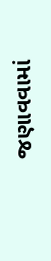જણાવવામાં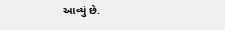આવ્યું છે.